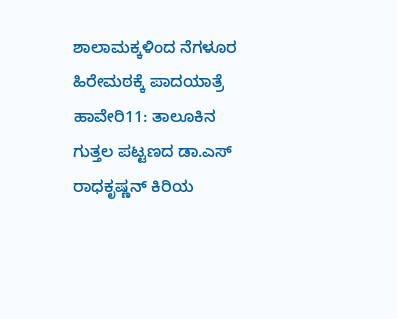ಶಾಲಾಮಕ್ಕಳಿಂದ ನೆಗಳೂರ ಹಿರೇಮಠಕ್ಕೆ ಪಾದಯಾತ್ರೆ
ಹಾವೇರಿ11: ತಾಲೂಕಿನ ಗುತ್ತಲ ಪಟ್ಟಣದ ಡಾ.ಎಸ್ ರಾಧಕೃಷ್ಣನ್ ಕಿರಿಯ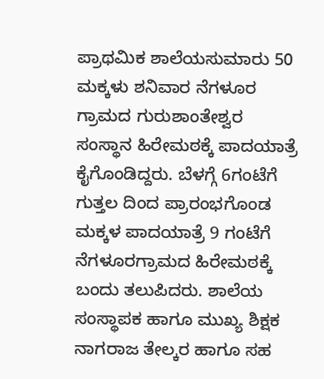ಪ್ರಾಥಮಿಕ ಶಾಲೆಯಸುಮಾರು 50 ಮಕ್ಕಳು ಶನಿವಾರ ನೆಗಳೂರ ಗ್ರಾಮದ ಗುರುಶಾಂತೇಶ್ವರ ಸಂಸ್ಥಾನ ಹಿರೇಮಠಕ್ಕೆ ಪಾದಯಾತ್ರೆ ಕೈಗೊಂಡಿದ್ದರು. ಬೆಳಗ್ಗೆ 6ಗಂಟೆಗೆ ಗುತ್ತಲ ದಿಂದ ಪ್ರಾರಂಭಗೊಂಡ ಮಕ್ಕಳ ಪಾದಯಾತ್ರೆ 9 ಗಂಟೆಗೆ ನೆಗಳೂರಗ್ರಾಮದ ಹಿರೇಮಠಕ್ಕೆ ಬಂದು ತಲುಪಿದರು. ಶಾಲೆಯ ಸಂಸ್ಥಾಪಕ ಹಾಗೂ ಮುಖ್ಯ ಶಿಕ್ಷಕ ನಾಗರಾಜ ತೇಲ್ಕರ ಹಾಗೂ ಸಹ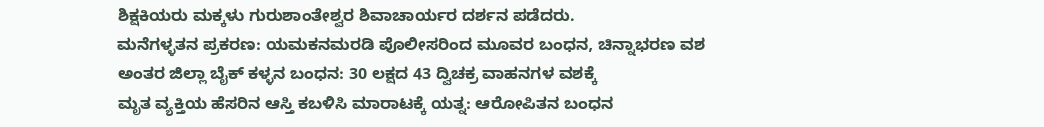ಶಿಕ್ಷಕಿಯರು ಮಕ್ಕಳು ಗುರುಶಾಂತೇಶ್ವರ ಶಿವಾಚಾರ್ಯರ ದರ್ಶನ ಪಡೆದರು.
ಮನೆಗಳ್ಳತನ ಪ್ರಕರಣ: ಯಮಕನಮರಡಿ ಪೊಲೀಸರಿಂದ ಮೂವರ ಬಂಧನ, ಚಿನ್ನಾಭರಣ ವಶ
ಅಂತರ ಜಿಲ್ಲಾ ಬೈಕ್ ಕಳ್ಳನ ಬಂಧನ: 30 ಲಕ್ಷದ 43 ದ್ವಿಚಕ್ರ ವಾಹನಗಳ ವಶಕ್ಕೆ
ಮೃತ ವ್ಯಕ್ತಿಯ ಹೆಸರಿನ ಆಸ್ತಿ ಕಬಳಿಸಿ ಮಾರಾಟಕ್ಕೆ ಯತ್ನ: ಆರೋಪಿತನ ಬಂಧನ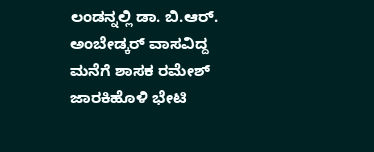ಲಂಡನ್ನಲ್ಲಿ ಡಾ. ಬಿ.ಆರ್. ಅಂಬೇಡ್ಕರ್ ವಾಸವಿದ್ದ ಮನೆಗೆ ಶಾಸಕ ರಮೇಶ್ ಜಾರಕಿಹೊಳಿ ಭೇಟಿ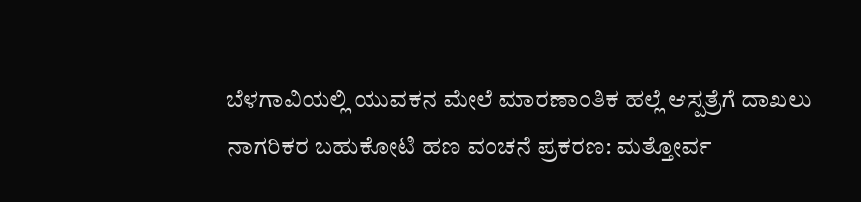ಬೆಳಗಾವಿಯಲ್ಲಿ ಯುವಕನ ಮೇಲೆ ಮಾರಣಾಂತಿಕ ಹಲ್ಲೆ ಆಸ್ಪತ್ರೆಗೆ ದಾಖಲು
ನಾಗರಿಕರ ಬಹುಕೋಟಿ ಹಣ ವಂಚನೆ ಪ್ರಕರಣ: ಮತ್ತೋರ್ವ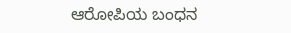ಆರೋಪಿಯ ಬಂಧನ